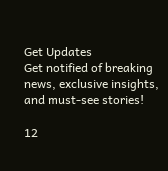Get Updates
Get notified of breaking news, exclusive insights, and must-see stories!

12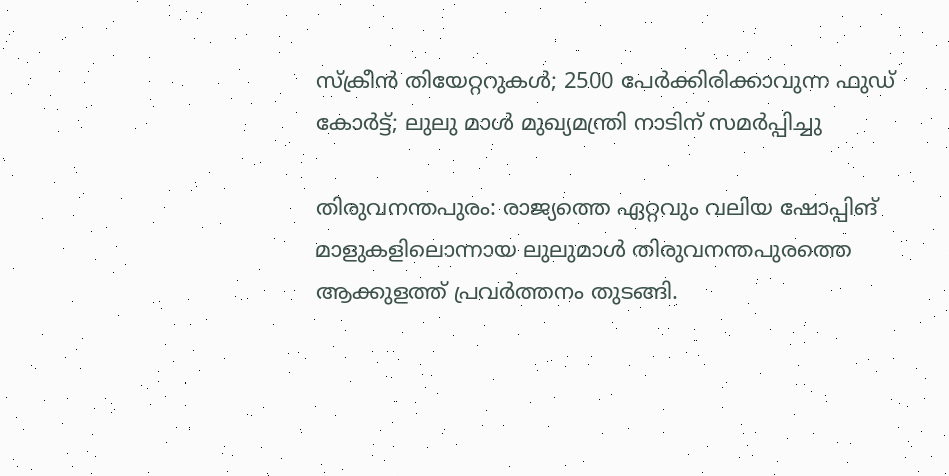സ്ക്രീൻ തിയേറ്ററുകൾ; 2500 പേർക്കിരിക്കാവുന്ന ഫുഡ് കോർട്ട്; ലുലു മാൾ മുഖ്യമന്ത്രി നാടിന് സമർപ്പിച്ചു

തിരുവനന്തപുരം: രാജ്യത്തെ ഏറ്റവും വലിയ ഷോപ്പിങ് മാളുകളിലൊന്നായ ലുലുമാൾ തിരുവനന്തപുരത്തെ ആക്കുളത്ത് പ്രവർത്തനം തുടങ്ങി.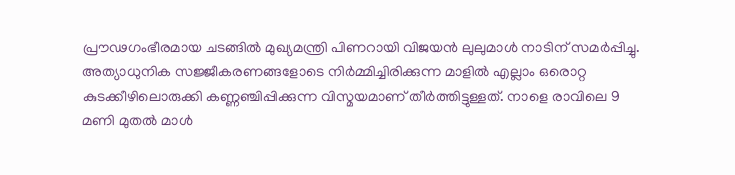പ്രൗഢഗംഭീരമായ ചടങ്ങിൽ മുഖ്യമന്ത്രി പിണറായി വിജയൻ ലുലുമാൾ നാടിന് സമർപ്പിച്ചു. അത്യാധുനിക സജ്ജീകരണങ്ങളോടെ നിർമ്മിച്ചിരിക്കുന്ന മാളിൽ എല്ലാം ഒരൊറ്റ കുടക്കീഴിലൊരുക്കി കണ്ണഞ്ചിപ്പിക്കുന്ന വിസ്മയമാണ് തീർത്തിട്ടുള്ളത്. നാളെ രാവിലെ 9 മണി മുതൽ മാൾ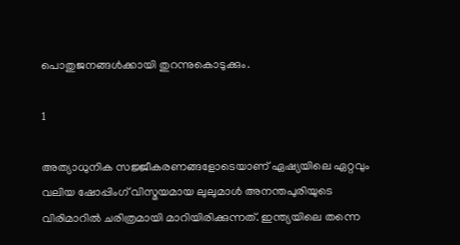പൊതുജനങ്ങൾക്കായി തുറന്നുകൊടുക്കും.

1

അത്യാധുനിക സജ്ജീകരണങ്ങളോടെയാണ് ഏഷ്യയിലെ ഏറ്റവും വലിയ ഷോപ്പിംഗ് വിസ്മയമായ ലുലുമാൾ അനന്തപുരിയുടെ വിരിമാറിൽ ചരിത്രമായി മാറിയിരിക്കുന്നത്. ഇന്ത്യയിലെ തന്നെ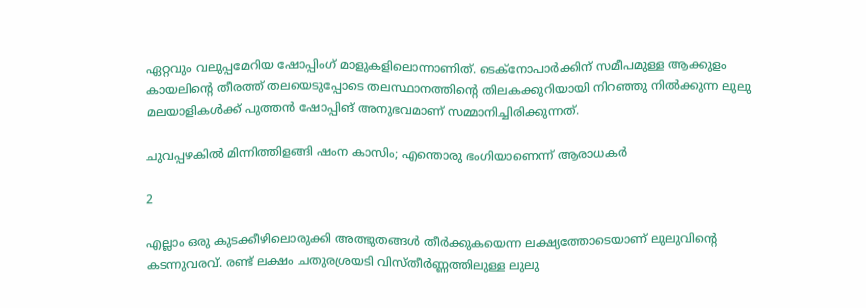ഏറ്റവും വലുപ്പമേറിയ ഷോപ്പിംഗ് മാളുകളിലൊന്നാണിത്. ടെക്നോപാർക്കിന് സമീപമുള്ള ആക്കുളം കായലിൻ്റെ തീരത്ത് തലയെടുപ്പോടെ തലസ്ഥാനത്തിൻ്റെ തിലകക്കുറിയായി നിറഞ്ഞു നിൽക്കുന്ന ലുലു മലയാളികൾക്ക് പുത്തൻ ഷോപ്പിങ് അനുഭവമാണ് സമ്മാനിച്ചിരിക്കുന്നത്.

ചുവപ്പഴകില്‍ മിന്നിത്തിളങ്ങി ഷംന കാസിം; എന്തൊരു ഭംഗിയാണെന്ന് ആരാധകര്‍

2

എല്ലാം ഒരു കുടക്കീഴിലൊരുക്കി അത്ഭുതങ്ങൾ തീർക്കുകയെന്ന ലക്ഷ്യത്തോടെയാണ് ലുലുവിൻ്റെ കടന്നുവരവ്. രണ്ട് ലക്ഷം ചതുരശ്രയടി വിസ്തീർണ്ണത്തിലുള്ള ലുലു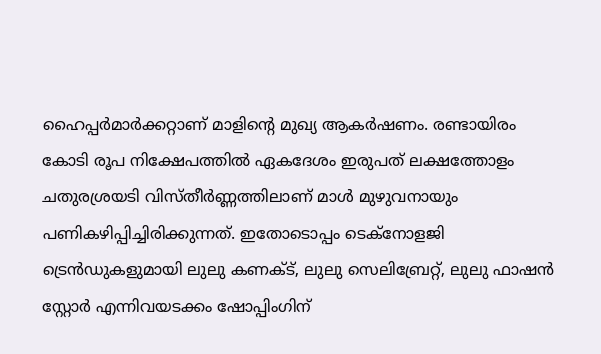ഹൈപ്പർമാർക്കറ്റാണ് മാളിൻ്റെ മുഖ്യ ആകർഷണം. രണ്ടായിരം കോടി രൂപ നിക്ഷേപത്തിൽ ഏകദേശം ഇരുപത് ലക്ഷത്തോളം ചതുരശ്രയടി വിസ്തീർണ്ണത്തിലാണ് മാൾ മുഴുവനായും പണികഴിപ്പിച്ചിരിക്കുന്നത്. ഇതോടൊപ്പം ടെക്നോളജി ട്രെൻഡുകളുമായി ലുലു കണക്ട്, ലുലു സെലിബ്രേറ്റ്, ലുലു ഫാഷൻ സ്റ്റോർ എന്നിവയടക്കം ഷോപ്പിംഗിന്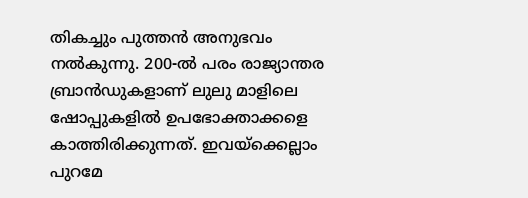തികച്ചും പുത്തൻ അനുഭവം നൽകുന്നു. 200-ൽ പരം രാജ്യാന്തര ബ്രാൻഡുകളാണ് ലുലു മാളിലെ ഷോപ്പുകളിൽ ഉപഭോക്താക്കളെ കാത്തിരിക്കുന്നത്. ഇവയ്ക്കെല്ലാം പുറമേ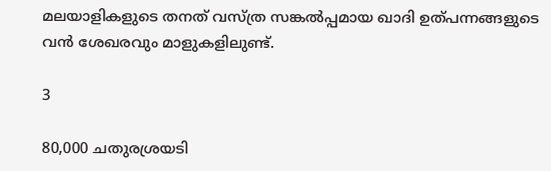മലയാളികളുടെ തനത് വസ്ത്ര സങ്കൽപ്പമായ ഖാദി ഉത്പന്നങ്ങളുടെ വൻ ശേഖരവും മാളുകളിലുണ്ട്.

3

80,000 ചതുരശ്രയടി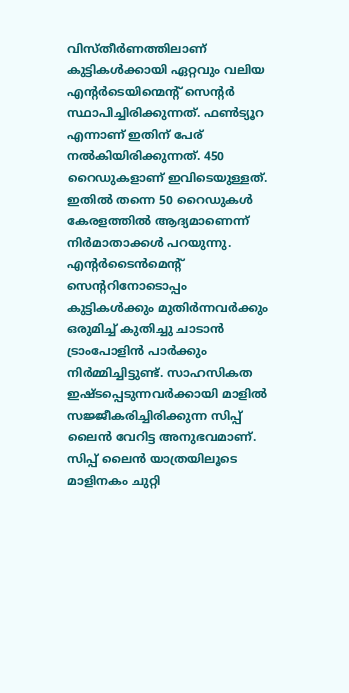വിസ്തീർണത്തിലാണ് കുട്ടികൾക്കായി ഏറ്റവും വലിയ എൻ്റർടെയിന്മെൻ്റ് സെൻ്റർ സ്ഥാപിച്ചിരിക്കുന്നത്. ഫൺട്യൂറ എന്നാണ് ഇതിന് പേര് നൽകിയിരിക്കുന്നത്. 450 റൈ‍ഡുകളാണ് ഇവിടെയുള്ളത്. ഇതിൽ തന്നെ 50 റൈ‍ഡുകൾ കേരളത്തിൽ ആദ്യമാണെന്ന് നിർമാതാക്കൾ പറയുന്നു. എന്റ‍ർടൈൻമെന്റ് സെന്ററിനോടൊപ്പം കുട്ടികൾക്കും മുതിർന്നവർക്കും ഒരുമിച്ച് കുതിച്ചു ചാടാൻ ട്രാം‍പോളിൻ പാർക്കും നിർമ്മിച്ചിട്ടുണ്ട്. സാഹസികത ഇഷ്ടപ്പെടുന്നവർക്കായി മാളിൽ സജ്ജീകരിച്ചിരിക്കുന്ന സിപ്പ് ലൈൻ വേറിട്ട അനുഭവമാണ്. സിപ്പ് ലൈൻ യാത്രയിലൂടെ മാളിനകം ചുറ്റി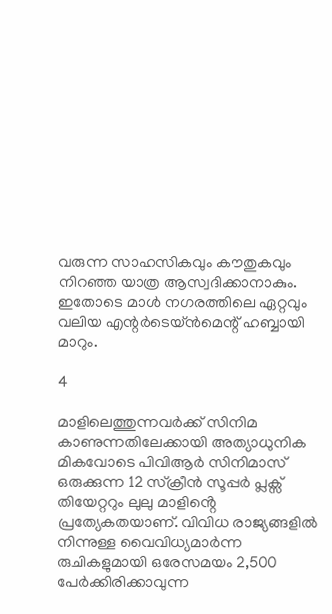വരുന്ന സാഹസികവും കൗതുകവും നിറഞ്ഞ യാത്ര ആസ്വദിക്കാനാകും. ഇതോടെ മാൾ നഗരത്തിലെ ഏറ്റവും വലിയ എന്റ‍ർടെയ്ൻമെന്റ് ഹബ്ബായി മാറും.

4

മാളിലെത്തുന്നവർക്ക് സിനിമ കാണുന്നതിലേക്കായി അത്യാധുനിക മികവോടെ പിവിആർ സിനിമാസ് ഒരുക്കുന്ന 12 സ്ക്രീൻ സൂപ്പർ പ്ലക്സ് തിയേറ്ററും ലുലു മാളിൻ്റെ പ്രത്യേകതയാണ്. വിവിധ രാജ്യങ്ങളിൽ നിന്നുള്ള വൈവിധ്യമാർന്ന രുചികളുമായി ഒരേസമയം 2,500 പേർക്കിരിക്കാവുന്ന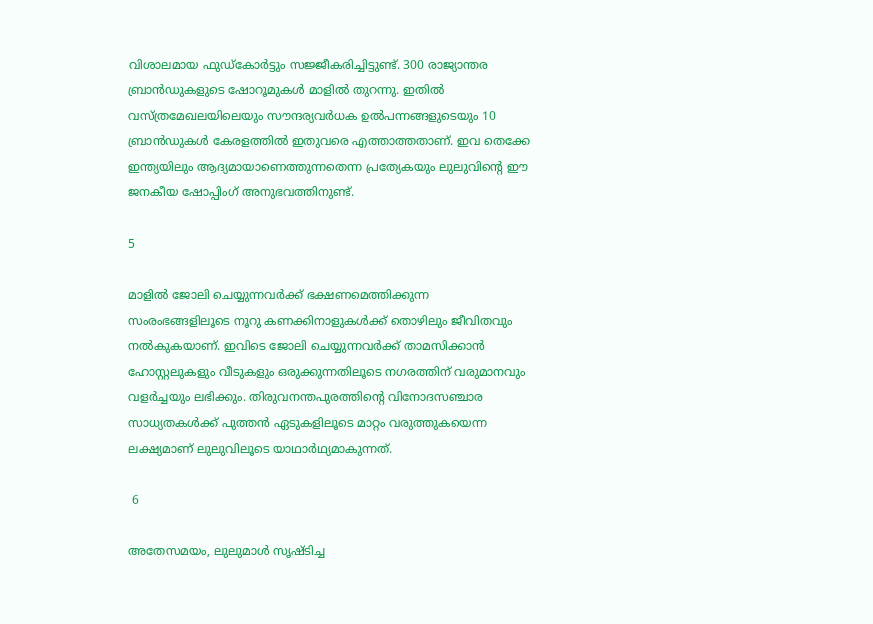വിശാലമായ ഫുഡ്കോർട്ടും സജ്ജീകരിച്ചിട്ടുണ്ട്. 300 രാജ്യാന്തര ബ്രാൻഡുകളുടെ ഷോറൂമുകൾ മാളിൽ തുറന്നു. ഇതിൽ വസ്ത്രമേഖല‍യിലെയും സൗന്ദര‍്യവർധക ഉൽ‍പന്നങ്ങളുടെയും 10 ബ്രാൻഡുകൾ കേരളത്തിൽ ഇതുവരെ എത്താത്തതാണ്. ഇവ തെക്കേ ഇ‍ന്ത്യയിലും ആദ്യമായാണെത്തുന്നതെന്ന പ്രത്യേകയും ലുലുവിൻ്റെ ഈ ജനകീയ ഷോപ്പിംഗ് അനുഭവത്തിനുണ്ട്.

5

മാളിൽ ജോലി ചെയ്യുന്നവർക്ക് ഭക്ഷണമെത്തിക്കുന്ന സംരംഭങ്ങളിലൂടെ നൂറു കണക്കിനാളുകൾക്ക് തൊഴിലും ജീവിതവും നൽകുകയാണ്. ഇവിടെ ജോലി ചെയ്യുന്നവർക്ക് താമസിക്കാൻ ഹോസ്റ്റലുകളും വീടുകളും ഒരുക്കുന്ന‍തിലൂടെ നഗരത്തിന് വരുമാനവും വളർച്ചയും ലഭിക്കും. തിരുവനന്തപുരത്തിന്റെ വിനോദസഞ്ചാര സാധ്യതകൾക്ക് പുത്തൻ ഏടുകളിലൂടെ മാറ്റം വരുത്തുകയെന്ന ലക്ഷ്യമാണ് ലുലുവിലൂടെ യാഥാർഥ്യമാകുന്നത്.

 6

അതേസമയം, ലുലുമാൾ സൃഷ്ടിച്ച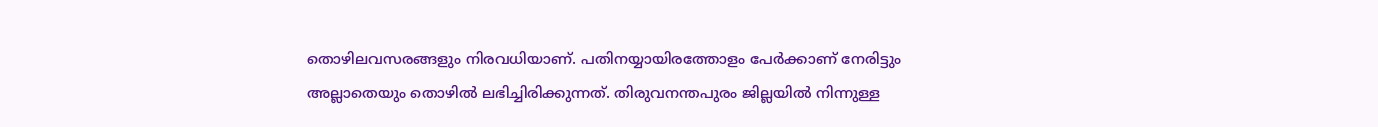തൊഴിലവസരങ്ങളും നിരവധിയാണ്. പതിനയ്യായിരത്തോളം പേർക്കാണ് നേരിട്ടും അല്ലാതെയും തൊഴിൽ ലഭിച്ചിരിക്കുന്നത്. തിരുവനന്തപുരം ജില്ലയിൽ നിന്നുള്ള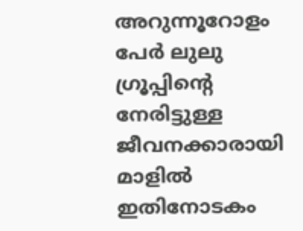അറുന്നൂറോളം പേർ ലുലു ഗ്രൂപ്പിൻ്റെ നേരിട്ടുള്ള ജീവനക്കാരായി മാളിൽ ഇതിനോടകം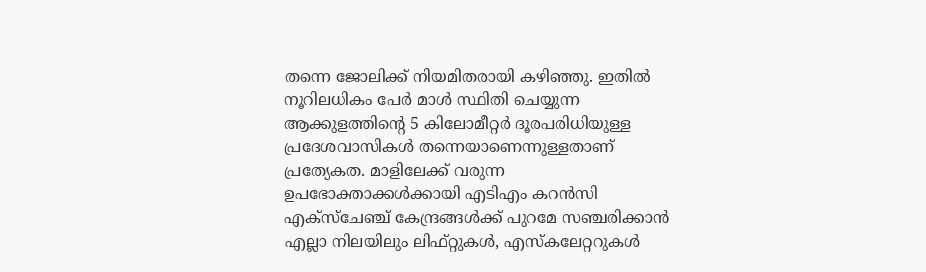തന്നെ ജോലിക്ക് നിയമിതരായി കഴിഞ്ഞു. ഇതിൽ നൂറിലധികം പേർ മാൾ സ്ഥിതി ചെയ്യുന്ന ആക്കുളത്തിൻ്റെ 5 കിലോമീറ്റർ ദൂരപരിധിയുള്ള പ്രദേശവാസികൾ തന്നെയാണെന്നുള്ളതാണ് പ്രത്യേകത. മാളിലേക്ക് വരുന്ന ഉപഭോക്താക്കൾക്കായി എടിഎം കറൻസി എക്സ്ചേഞ്ച് കേന്ദ്രങ്ങൾക്ക് പുറമേ സഞ്ചരിക്കാൻ എല്ലാ നിലയിലും ലിഫ്റ്റുകൾ, എസ്കലേറ്ററുകൾ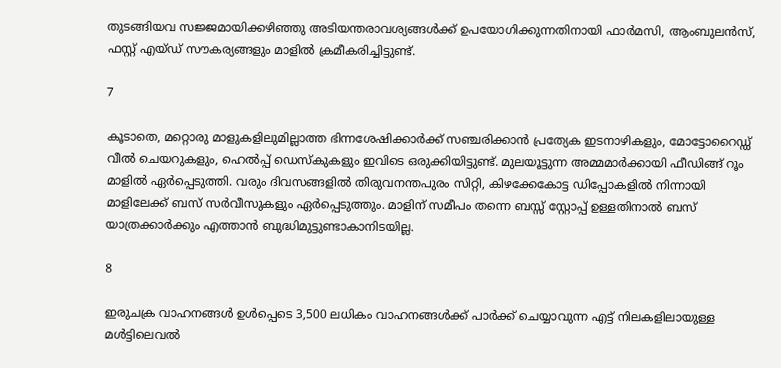തുടങ്ങിയവ സജ്ജമായിക്കഴിഞ്ഞു അടിയന്തരാവശ്യങ്ങൾക്ക് ഉപയോഗിക്കുന്നതിനായി ഫാർമസി, ആംബുലൻസ്, ഫസ്റ്റ് എയ്ഡ് സൗകര്യങ്ങളും മാളിൽ ക്രമീകരിച്ചിട്ടുണ്ട്.

7

കൂടാതെ, മറ്റൊരു മാളുകളിലുമില്ലാത്ത ഭിന്നശേഷിക്കാർക്ക് സഞ്ചരിക്കാൻ പ്രത്യേക ഇടനാഴികളും, മോട്ടോറൈഡ്ഡ് വീൽ ചെയറുകളും, ഹെൽപ്പ് ഡെസ്കുകളും ഇവിടെ ഒരുക്കിയിട്ടുണ്ട്. മുലയൂട്ടുന്ന അമ്മമാർക്കായി ഫീഡിങ്ങ് റൂം മാളിൽ ഏർപ്പെടുത്തി. വരും ദിവസങ്ങളിൽ തിരുവനന്തപുരം സിറ്റി, കിഴക്കേകോട്ട ഡിപ്പോകളിൽ നിന്നായി മാളിലേക്ക് ബസ് സർവീസുകളും ഏർപ്പെടുത്തും. മാളിന് സമീപം തന്നെ ബസ്സ് സ്റ്റോപ്പ് ഉള്ളതിനാൽ ബസ് യാത്രക്കാർക്കും എത്താൻ ബുദ്ധിമുട്ടുണ്ടാകാനിടയില്ല.

8

ഇരുചക്ര വാഹനങ്ങൾ ഉൾപ്പെടെ 3,500 ലധികം വാഹനങ്ങൾക്ക് പാർക്ക് ചെയ്യാവുന്ന എട്ട് നിലകളിലായുള്ള മൾട്ടിലെവൽ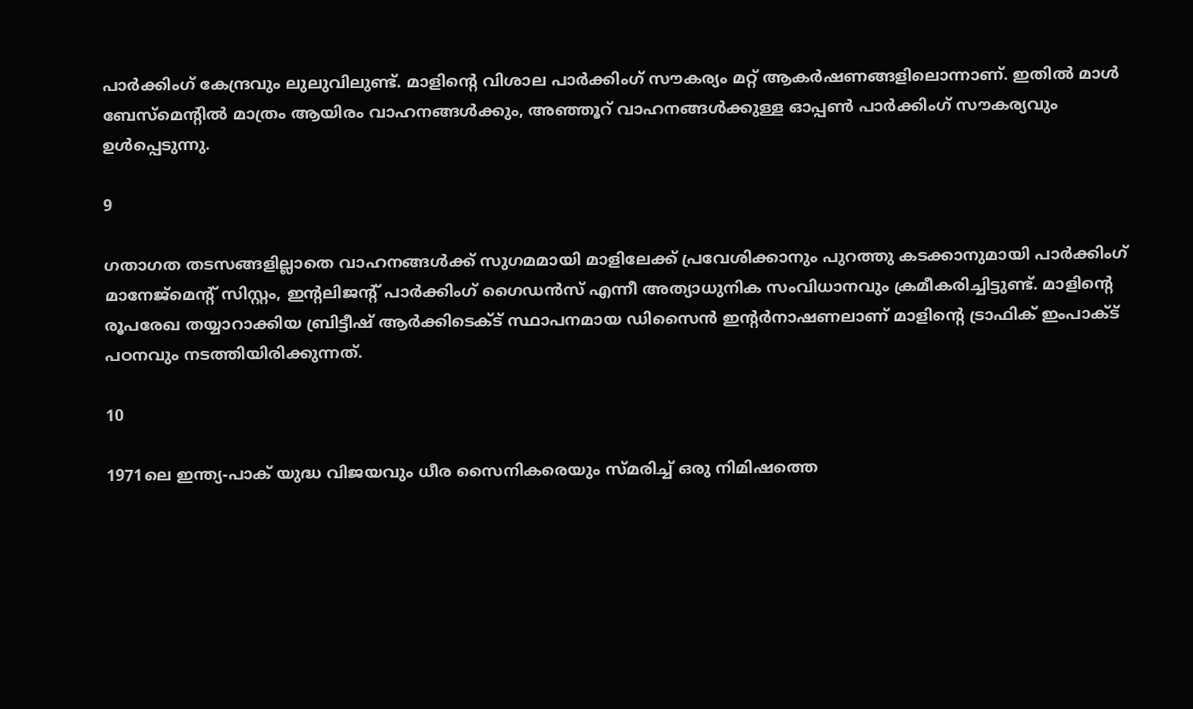പാർക്കിംഗ് കേന്ദ്രവും ലുലുവിലുണ്ട്. മാളിൻ്റെ വിശാല പാർക്കിംഗ് സൗകര്യം മറ്റ് ആകർഷണങ്ങളിലൊന്നാണ്. ഇതിൽ മാൾ ബേസ്മെൻ്റിൽ മാത്രം ആയിരം വാഹനങ്ങൾക്കും, അഞ്ഞൂറ് വാഹനങ്ങൾക്കുള്ള ഓപ്പൺ പാർക്കിംഗ് സൗകര്യവും ഉൾപ്പെടുന്നു.

9

ഗതാഗത തടസങ്ങളില്ലാതെ വാഹനങ്ങൾക്ക് സുഗമമായി മാളിലേക്ക് പ്രവേശിക്കാനും പുറത്തു കടക്കാനുമായി പാർക്കിംഗ് മാനേജ്മെൻ്റ് സിസ്റ്റം, ഇൻ്റലിജൻ്റ് പാർക്കിംഗ് ഗൈഡൻസ് എന്നീ അത്യാധുനിക സംവിധാനവും ക്രമീകരിച്ചിട്ടുണ്ട്. മാളിൻ്റെ രൂപരേഖ തയ്യാറാക്കിയ ബ്രിട്ടീഷ് ആർക്കിടെക്ട് സ്ഥാപനമായ ഡിസൈൻ ഇൻ്റർനാഷണലാണ് മാളിൻ്റെ ട്രാഫിക് ഇംപാക്ട് പഠനവും നടത്തിയിരിക്കുന്നത്.

10

1971ലെ ഇന്ത്യ-പാക് യുദ്ധ വിജയവും ധീര സൈനികരെയും സ്മരിച്ച് ഒരു നിമിഷത്തെ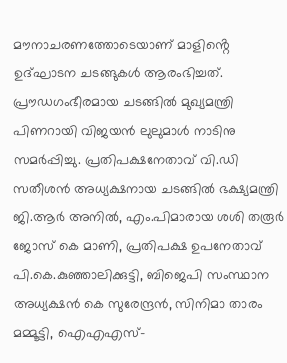മൗനാചരണത്തോടെയാണ് മാളിൻ്റെ ഉദ്ഘാടന ചടങ്ങുകൾ ആരംഭിച്ചത്. പ്രൗഡഗംഭീരമായ ചടങ്ങിൽ മുഖ്യമന്ത്രി പിണറായി വിജയൻ ലുലുമാൾ നാടിനു സമർപ്പിച്ചു. പ്രതിപക്ഷനേതാവ് വി.ഡി സതീശൻ അധ്യക്ഷനായ ചടങ്ങിൽ ഭക്ഷ്യമന്ത്രി ജി.ആർ അനിൽ, എം.പിമാരായ ശശി തരൂർ ജോസ് കെ മാണി, പ്രതിപക്ഷ ഉപനേതാവ് പി.കെ.കുഞ്ഞാലിക്കുട്ടി, ബിജെപി സംസ്ഥാന അധ്യക്ഷൻ കെ സുരേന്ദ്രൻ, സിനിമാ താരം മമ്മൂട്ടി, ഐഎഎസ്-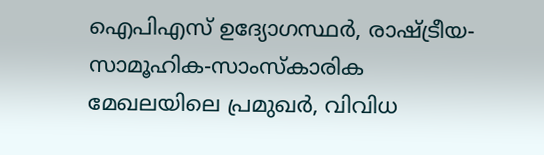ഐപിഎസ് ഉദ്യോഗസ്ഥർ, രാഷ്ട്രീയ-സാമൂഹിക-സാംസ്കാരിക മേഖലയിലെ പ്രമുഖർ, വിവിധ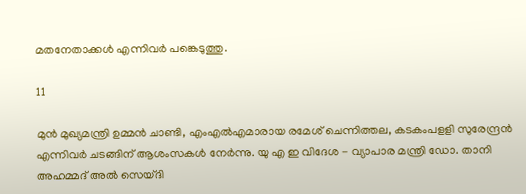മതനേതാക്കൾ എന്നിവർ പങ്കെടുത്തു.

11

മുൻ മുഖ്യമന്ത്രി ഉമ്മൻ ചാണ്ടി, എംഎൽഎമാരായ രമേശ് ചെന്നിത്തല, കടകംപളളി സുരേന്ദ്രൻ എന്നിവർ ചടങ്ങിന് ആശംസകൾ നേർന്നു. യു എ ഇ വിദേശ - വ്യാപാര മന്ത്രി ഡോ. താനി അഹമ്മദ് അൽ സെയ്ദി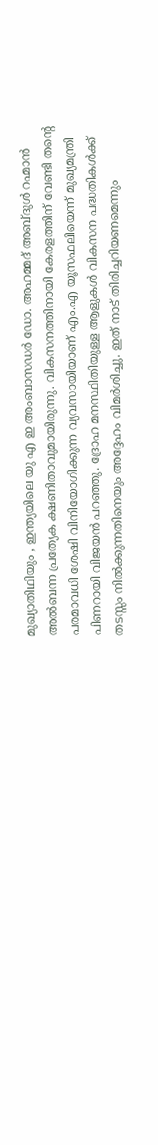മുഖ്യാതിഥിയും , ഇന്ത്യയിലെ യു എ ഇ അംബാസഡർ ഡോ. അഹമ്മദ് അബ്ദുൾ റഹ്മാൻ അൽബന്ന പ്രത്യേക ക്ഷണിതാവുമായിരുന്നു. വികസനത്തിനായി കേരളത്തിന് വേണ്ടി തൻ്റെ പരമാവധി ശേഷി വിനിയോഗിക്കുന്ന വ്യവസായിയാണ് എം.എ യൂസഫലിയെന്ന് മുഖ്യമന്ത്രി പിണറായി വിജയൻ പറഞ്ഞു. ദ്രോഹ മനസ്ഥിതിയുള്ള ആളുകൾ വികസന പദ്ധതികൾക്ക് തടസ്സം നിൽക്കുന്നതിനെയും അദ്ദേഹം വിമർശിച്ചു. ഇത് നാട് തിരിച്ചറിയണമെന്നും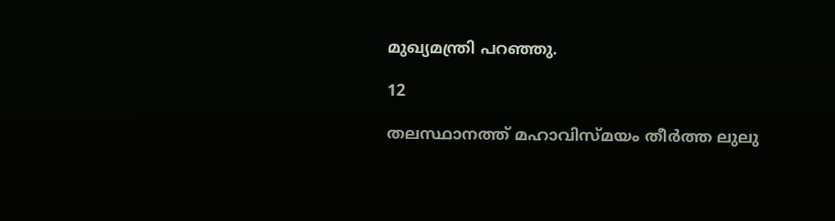മുഖ്യമന്ത്രി പറഞ്ഞു.

12

തലസ്ഥാനത്ത് മഹാവിസ്മയം തീർത്ത ലുലു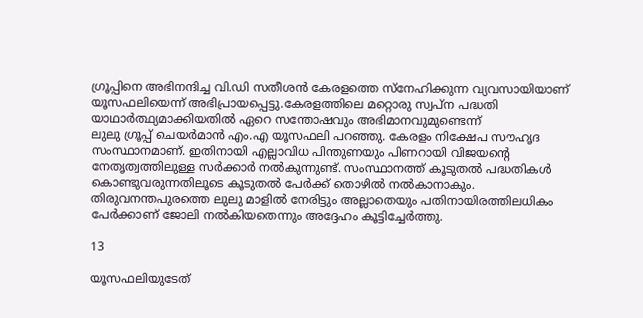ഗ്രൂപ്പിനെ അഭിനന്ദിച്ച വി.ഡി സതീശൻ കേരളത്തെ സ്നേഹിക്കുന്ന വ്യവസായിയാണ് യൂസഫലിയെന്ന് അഭിപ്രായപ്പെട്ടു.കേരളത്തിലെ മറ്റൊരു സ്വപ്ന പദ്ധതി യാഥാർത്ഥ്യമാക്കിയതിൽ ഏറെ സന്തോഷവും അഭിമാനവുമുണ്ടെന്ന്
ലുലു ഗ്രൂപ്പ് ചെയർമാൻ എം.എ യൂസഫലി പറഞ്ഞു. കേരളം നിക്ഷേപ സൗഹൃദ സംസ്ഥാനമാണ്. ഇതിനായി എല്ലാവിധ പിന്തുണയും പിണറായി വിജയൻ്റെ നേതൃത്വത്തിലുള്ള സർക്കാർ നൽകുന്നുണ്ട്. സംസ്ഥാനത്ത് കൂടുതൽ പദ്ധതികൾ കൊണ്ടുവരുന്നതിലൂടെ കൂടുതൽ പേർക്ക് തൊഴിൽ നൽകാനാകും. തിരുവനന്തപുരത്തെ ലുലു മാളിൽ നേരിട്ടും അല്ലാതെയും പതിനായിരത്തിലധികം പേർക്കാണ് ജോലി നൽകിയതെന്നും അദ്ദേഹം കൂട്ടിച്ചേർത്തു.

13

യൂസഫലിയുടേത്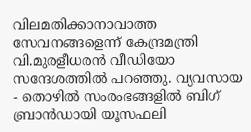വിലമതിക്കാനാവാത്ത സേവനങ്ങളെന്ന് കേന്ദ്രമന്ത്രി വി.മുരളീധരൻ വീഡിയോ സന്ദേശത്തിൽ പറഞ്ഞു. വ്യവസായ - തൊഴിൽ സംരംഭങ്ങളിൽ ബിഗ് ബ്രാൻഡായി യൂസഫലി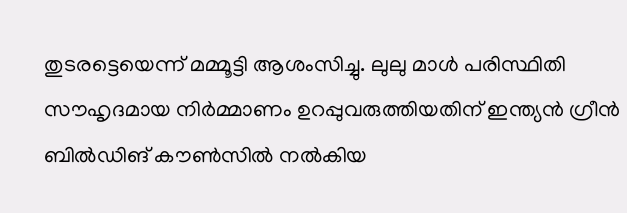തുടരട്ടെയെന്ന് മമ്മൂട്ടി ആശംസിച്ചു. ലുലു മാൾ പരിസ്ഥിതി സൗഹൃദമായ നിർമ്മാണം ഉറപ്പുവരുത്തിയതിന് ഇന്ത്യൻ ഗ്രീൻ ബിൽഡിങ് കൗൺസിൽ നൽകിയ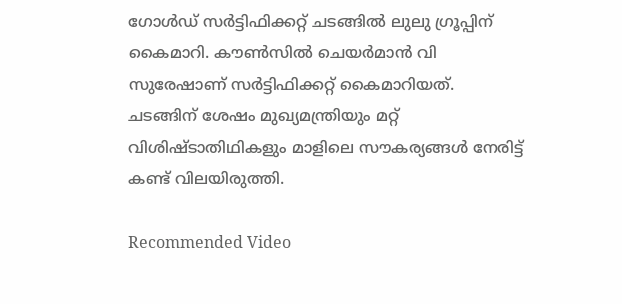ഗോൾഡ് സർട്ടിഫിക്കറ്റ് ചടങ്ങിൽ ലുലു ഗ്രൂപ്പിന് കൈമാറി. കൗൺസിൽ ചെയർമാൻ വി സുരേഷാണ് സർട്ടിഫിക്കറ്റ് കൈമാറിയത്. ചടങ്ങിന് ശേഷം മുഖ്യമന്ത്രിയും മറ്റ് വിശിഷ്ടാതിഥികളും മാളിലെ സൗകര്യങ്ങൾ നേരിട്ട് കണ്ട് വിലയിരുത്തി.

Recommended Video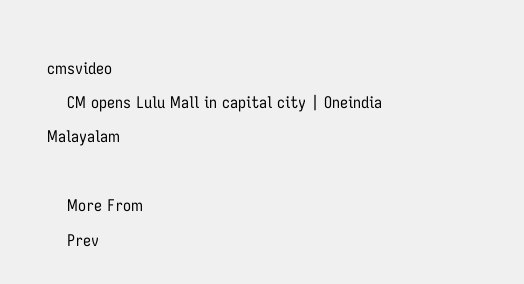cmsvideo
    CM opens Lulu Mall in capital city | Oneindia Malayalam

    More From
    Prev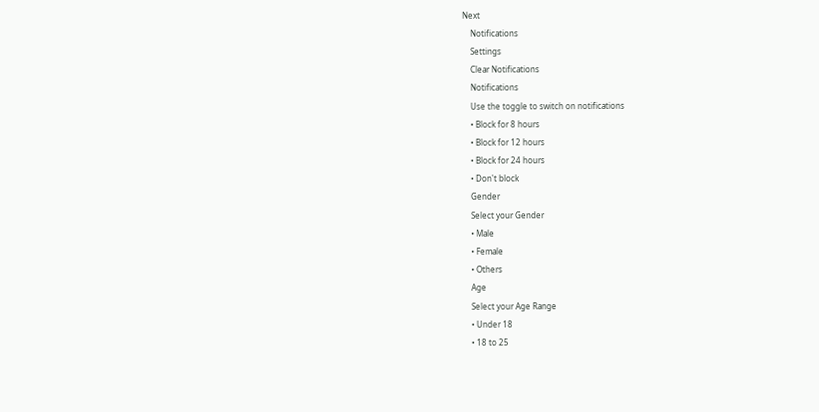Next
    Notifications
    Settings
    Clear Notifications
    Notifications
    Use the toggle to switch on notifications
    • Block for 8 hours
    • Block for 12 hours
    • Block for 24 hours
    • Don't block
    Gender
    Select your Gender
    • Male
    • Female
    • Others
    Age
    Select your Age Range
    • Under 18
    • 18 to 25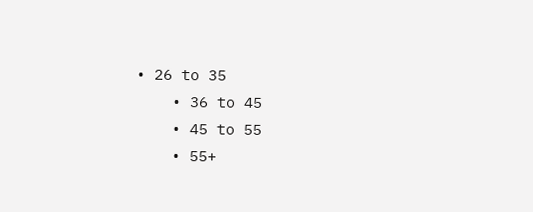• 26 to 35
    • 36 to 45
    • 45 to 55
    • 55+